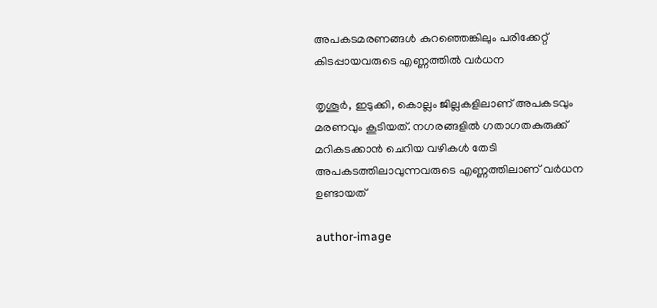അപകടമരണങ്ങൾ കുറഞ്ഞെങ്കിലും പരിക്കേറ്റ് കിടപ്പായവരുടെ എണ്ണത്തിൽ വർധന

തൃശൂർ, ഇടുക്കി, കൊല്ലം ജില്ലകളിലാണ് അപകടവും മരണവും കൂടിയത്. നഗരങ്ങളിൽ ഗതാഗതകുരുക്ക് മറികടക്കാൻ ചെറിയ വഴികൾ തേടി അപകടത്തിലാവുന്നവരുടെ എണ്ണത്തിലാണ് വർധന ഉണ്ടായത്

author-image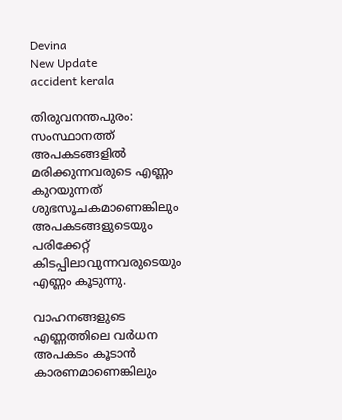Devina
New Update
accident kerala

തിരുവനന്തപുരം: സംസ്ഥാനത്ത് അപകടങ്ങളിൽ മരിക്കുന്നവരുടെ എണ്ണം കുറയുന്നത് ശുഭസൂചകമാണെങ്കിലും  അപകടങ്ങളുടെയും പരിക്കേറ്റ് കിടപ്പിലാവുന്നവരുടെയും എണ്ണം കൂടുന്നു.

വാഹനങ്ങളുടെ എണ്ണത്തിലെ വർധന അപകടം കൂടാൻ കാരണമാണെങ്കിലും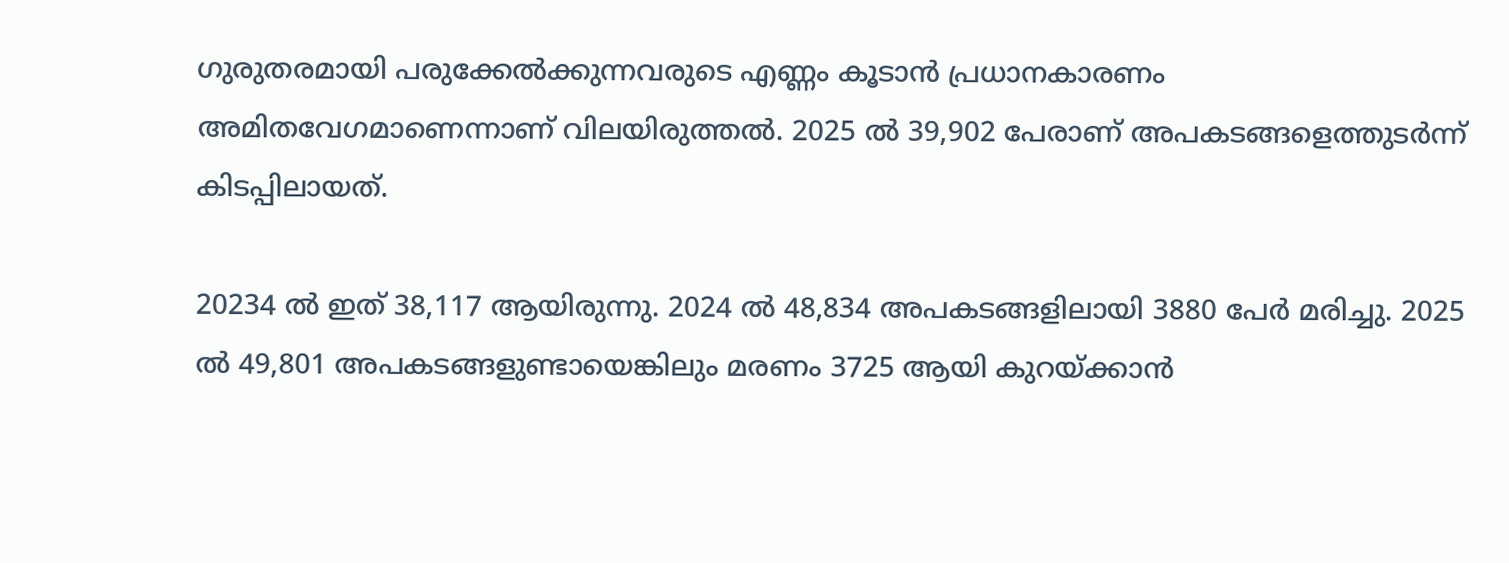ഗുരുതരമായി പരുക്കേൽക്കുന്നവരുടെ എണ്ണം കൂടാൻ പ്രധാനകാരണം അമിതവേഗമാണെന്നാണ് വിലയിരുത്തൽ. 2025 ൽ 39,902 പേരാണ് അപകടങ്ങളെത്തുടർന്ന് കിടപ്പിലായത്.

20234 ൽ ഇത് 38,117 ആയിരുന്നു. 2024 ൽ 48,834 അപകടങ്ങളിലായി 3880 പേർ മരിച്ചു. 2025 ൽ 49,801 അപകടങ്ങളുണ്ടായെങ്കിലും മരണം 3725 ആയി കുറയ്ക്കാൻ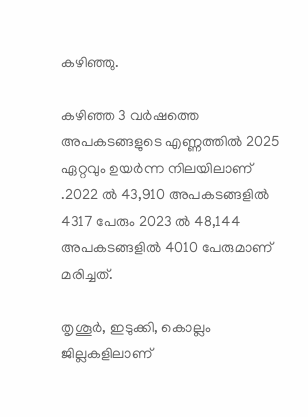കഴിഞ്ഞു.

കഴിഞ്ഞ 3 വർഷത്തെ അപകടങ്ങളുടെ എണ്ണത്തിൽ 2025 ഏറ്റവും ഉയർന്ന നിലയിലാണ് .2022 ൽ 43,910 അപകടങ്ങളിൽ 4317 പേരും 2023 ൽ 48,144 അപകടങ്ങളിൽ 4010 പേരുമാണ് മരിച്ചത്.

തൃശൂർ, ഇടുക്കി, കൊല്ലം ജില്ലകളിലാണ്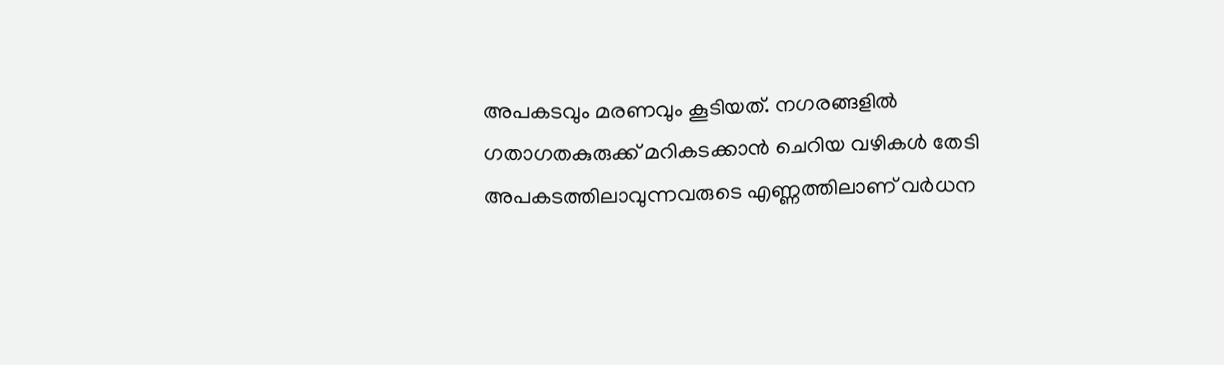അപകടവും മരണവും കൂടിയത്. നഗരങ്ങളിൽ ഗതാഗതകുരുക്ക് മറികടക്കാൻ ചെറിയ വഴികൾ തേടി അപകടത്തിലാവുന്നവരുടെ എണ്ണത്തിലാണ് വർധന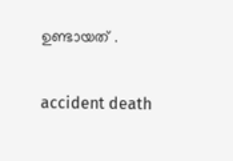ഉണ്ടായത് .

accident death